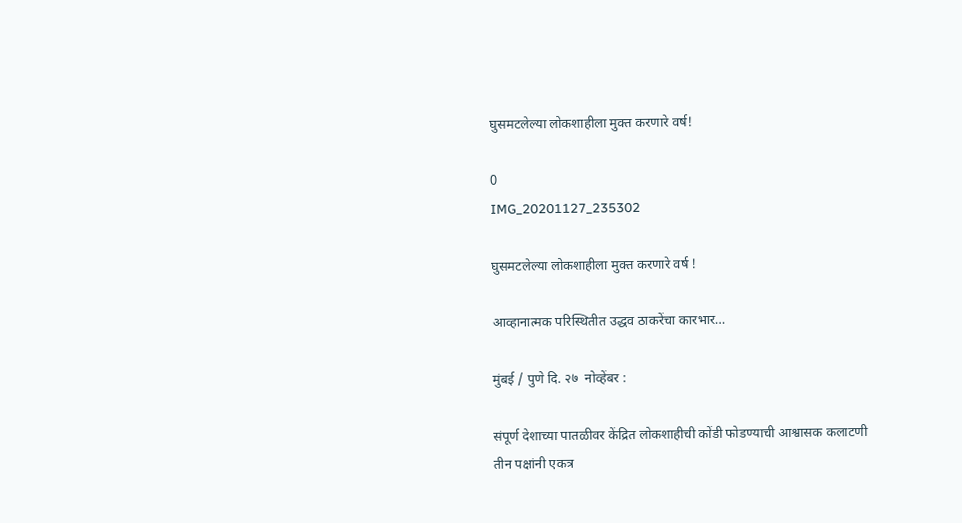घुसमटलेल्या लोकशाहीला मुक्त करणारे वर्ष!

0
IMG_20201127_235302

घुसमटलेल्या लोकशाहीला मुक्त करणारे वर्ष !

आव्हानात्मक परिस्थितीत उद्धव ठाकरेंचा कारभार…

मुंबई / पुणे दि. २७  नोव्हेंबर :

संपूर्ण देशाच्या पातळीवर केंद्रित लोकशाहीची कोंडी फोडण्याची आश्वासक कलाटणी तीन पक्षांनी एकत्र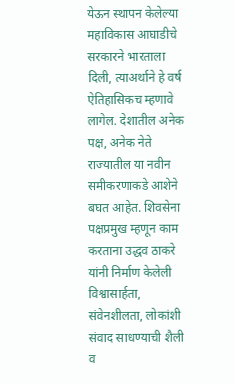येऊन स्थापन केलेल्या महाविकास आघाडीचे सरकारने भारताला दिली, त्याअर्थाने हे वर्ष ऐतिहासिकच म्हणावे लागेल. देशातील अनेक पक्ष, अनेक नेते राज्यातील या नवीन समीकरणाकडे आशेने बघत आहेत. शिवसेना पक्षप्रमुख म्हणून काम करताना उद्धव ठाकरे यांनी निर्माण केलेली विश्वासार्हता, संवेनशीलता, लोकांशी संवाद साधण्याची शैली व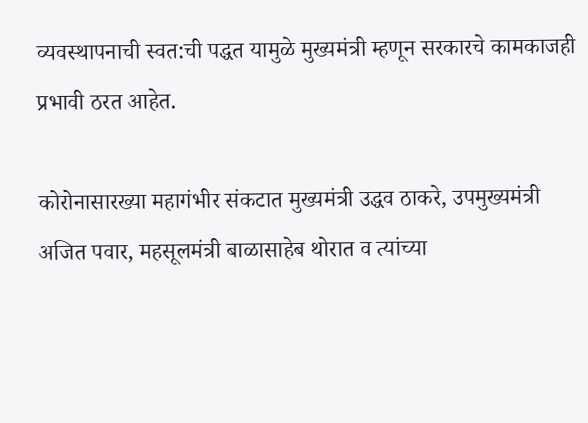व्यवस्थापनाची स्वत:ची पद्धत यामुळे मुख्यमंत्री म्हणून सरकारचे कामकाजही प्रभावी ठरत आहेत.

कोरोनासारख्या महागंभीर संकटात मुख्यमंत्री उद्धव ठाकरे, उपमुख्यमंत्री अजित पवार, महसूलमंत्री बाळासाहेब थोरात व त्यांच्या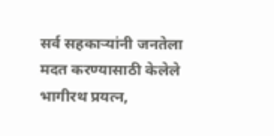सर्व सहकाऱ्यांनी जनतेला मदत करण्यासाठी केलेले भागीरथ प्रयत्न,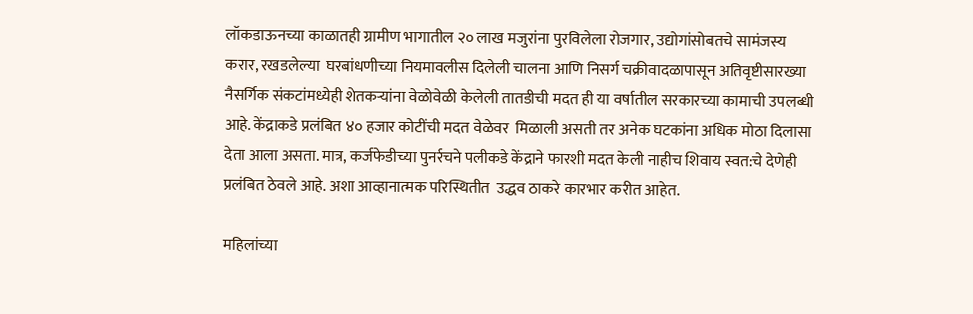लॉकडाऊनच्या काळातही ग्रामीण भागातील २० लाख मजुरांना पुरविलेला रोजगार, उद्योगांसोबतचे सामंजस्य करार, रखडलेल्या  घरबांधणीच्या नियमावलीस दिलेली चालना आणि निसर्ग चक्रीवादळापासून अतिवृष्टीसारख्या नैसर्गिक संकटांमध्येही शेतकऱ्यांना वेळोवेळी केलेली तातडीची मदत ही या वर्षातील सरकारच्या कामाची उपलब्धी आहे. केंद्राकडे प्रलंबित ४० हजार कोटींची मदत वेळेवर  मिळाली असती तर अनेक घटकांना अधिक मोठा दिलासा देता आला असता. मात्र, कर्जफेडीच्या पुनर्रचने पलीकडे केंद्राने फारशी मदत केली नाहीच शिवाय स्वत:चे देणेही प्रलंबित ठेवले आहे. अशा आव्हानात्मक परिस्थितीत  उद्धव ठाकरे कारभार करीत आहेत.

महिलांच्या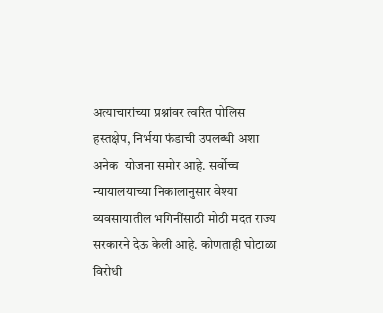अत्याचारांच्या प्रश्नांवर त्वरित पोलिस हस्तक्षेप, निर्भया फंडाची उपलब्धी अशा अनेक  योजना समोर आहे. सर्वोच्च न्यायालयाच्या निकालानुसार वेश्या व्यवसायातील भगिनींसाठी मोठी मदत राज्य सरकारने देऊ केली आहे. कोणताही घोटाळा विरोधी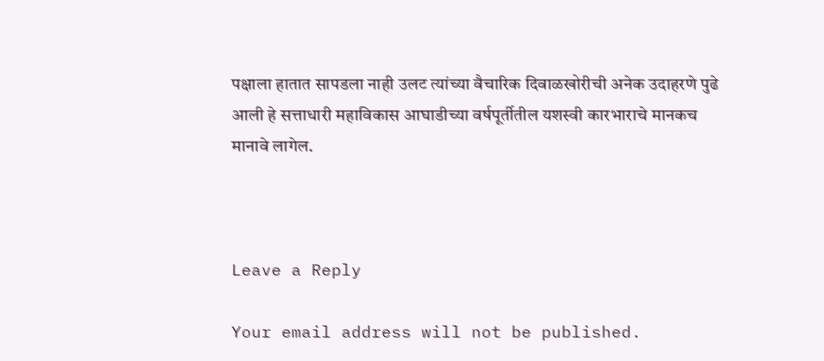पक्षाला हातात सापडला नाही उलट त्यांच्या वैचारिक दिवाळखोरीची अनेक उदाहरणे पुढे आली हे सत्ताधारी महाविकास आघाडीच्या वर्षपूर्तीतील यशस्वी कारभाराचे मानकच मानावे लागेल.



Leave a Reply

Your email address will not be published.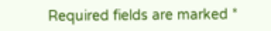Required fields are marked *